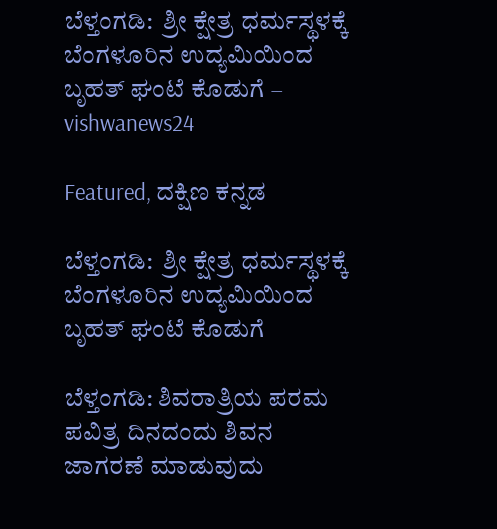ಬೆಳ್ತಂಗಡಿ:  ಶ್ರೀ ಕ್ಷೇತ್ರ ಧರ್ಮಸ್ಥಳಕ್ಕೆ ಬೆಂಗಳೂರಿನ ಉದ್ಯಮಿಯಿಂದ ಬೃಹತ್‌ ಘಂಟೆ ಕೊಡುಗೆ – vishwanews24

Featured, ದಕ್ಷಿಣ ಕನ್ನಡ

ಬೆಳ್ತಂಗಡಿ:  ಶ್ರೀ ಕ್ಷೇತ್ರ ಧರ್ಮಸ್ಥಳಕ್ಕೆ ಬೆಂಗಳೂರಿನ ಉದ್ಯಮಿಯಿಂದ ಬೃಹತ್‌ ಘಂಟೆ ಕೊಡುಗೆ

ಬೆಳ್ತಂಗಡಿ: ಶಿವರಾತ್ರಿಯ ಪರಮ ಪವಿತ್ರ ದಿನದಂದು ಶಿವನ ಜಾಗರಣೆ ಮಾಡುವುದು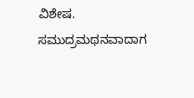ವಿಶೇಷ. ಸಮುದ್ರಮಥನವಾದಾಗ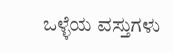ಒಳ್ಳೆಯ ವಸ್ತುಗಳು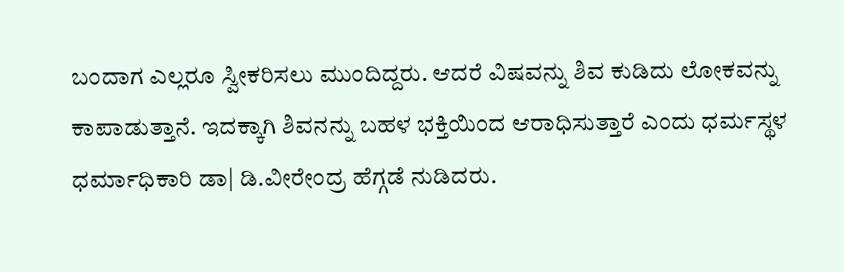ಬಂದಾಗ ಎಲ್ಲರೂ ಸ್ವೀಕರಿಸಲು ಮುಂದಿದ್ದರು. ಆದರೆ ವಿಷವನ್ನು ಶಿವ ಕುಡಿದು ಲೋಕವನ್ನು ಕಾಪಾಡುತ್ತಾನೆ. ಇದಕ್ಕಾಗಿ ಶಿವನನ್ನು ಬಹಳ ಭಕ್ತಿಯಿಂದ ಆರಾಧಿಸುತ್ತಾರೆ ಎಂದು ಧರ್ಮಸ್ಥಳ ಧರ್ಮಾಧಿಕಾರಿ ಡಾ| ಡಿ.ವೀರೇಂದ್ರ ಹೆಗ್ಗಡೆ ನುಡಿದರು.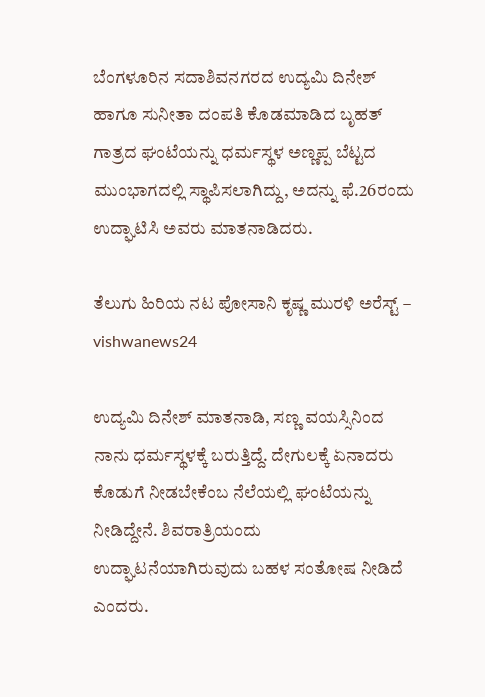ಬೆಂಗಳೂರಿನ ಸದಾಶಿವನಗರದ ಉದ್ಯಮಿ ದಿನೇಶ್‌ ಹಾಗೂ ಸುನೀತಾ ದಂಪತಿ ಕೊಡಮಾಡಿದ ಬೃಹತ್‌ ಗಾತ್ರದ ಘಂಟೆಯನ್ನು ಧರ್ಮಸ್ಥಳ ಅಣ್ಣಪ್ಪ ಬೆಟ್ಟದ ಮುಂಭಾಗದಲ್ಲಿ ಸ್ಥಾಪಿಸಲಾಗಿದ್ದು, ಅದನ್ನು ಫೆ.26ರಂದು ಉದ್ಘಾಟಿಸಿ ಅವರು ಮಾತನಾಡಿದರು.

ತೆಲುಗು ಹಿರಿಯ ನಟ ಪೋಸಾನಿ ಕೃಷ್ಣ ಮುರಳಿ ಅರೆಸ್ಟ್‌ – vishwanews24

ಉದ್ಯಮಿ ದಿನೇಶ್‌ ಮಾತನಾಡಿ, ಸಣ್ಣ ವಯಸ್ಸಿನಿಂದ ನಾನು ಧರ್ಮಸ್ಥಳಕ್ಕೆ ಬರುತ್ತಿದ್ದೆ. ದೇಗುಲಕ್ಕೆ ಏನಾದರು ಕೊಡುಗೆ ನೀಡಬೇಕೆಂಬ ನೆಲೆಯಲ್ಲಿ ಘಂಟೆಯನ್ನು ನೀಡಿದ್ದೇನೆ. ಶಿವರಾತ್ರಿಯಂದು ಉದ್ಘಾಟನೆಯಾಗಿರುವುದು ಬಹಳ ಸಂತೋಷ ನೀಡಿದೆ ಎಂದರು.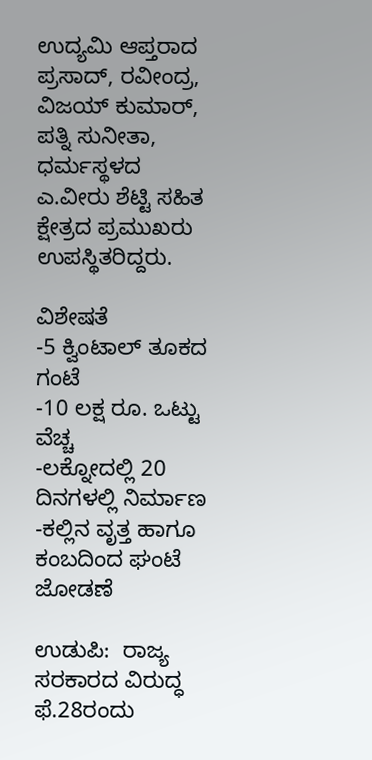ಉದ್ಯಮಿ ಆಪ್ತರಾದ ಪ್ರಸಾದ್‌, ರವೀಂದ್ರ, ವಿಜಯ್‌ ಕುಮಾರ್‌, ಪತ್ನಿ ಸುನೀತಾ, ಧರ್ಮಸ್ಥಳದ ಎ.ವೀರು ಶೆಟ್ಟಿ ಸಹಿತ ಕ್ಷೇತ್ರದ ಪ್ರಮುಖರು ಉಪಸ್ಥಿತರಿದ್ದರು.

ವಿಶೇಷತೆ
-5 ಕ್ವಿಂಟಾಲ್‌ ತೂಕದ ಗಂಟೆ
-10 ಲಕ್ಷ ರೂ. ಒಟ್ಟು ವೆಚ್ಚ
-ಲಕ್ನೋದಲ್ಲಿ 20 ದಿನಗಳಲ್ಲಿ ನಿರ್ಮಾಣ
-ಕಲ್ಲಿನ ವೃತ್ತ ಹಾಗೂ ಕಂಬದಿಂದ ಘಂಟೆ ಜೋಡಣೆ

ಉಡುಪಿ:  ರಾಜ್ಯ ಸರಕಾರದ ವಿರುದ್ಧ ಫೆ.28ರಂದು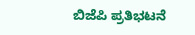ಬಿಜೆಪಿ ಪ್ರತಿಭಟನೆ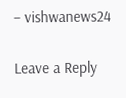– vishwanews24

Leave a Reply